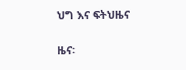ህግ እና ፍትህዜና

ዜና፡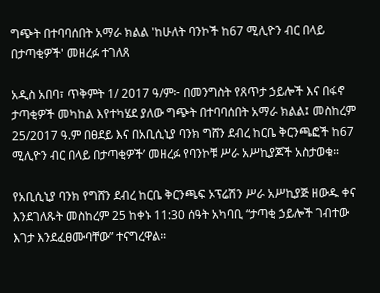ግጭት በተባባሰበት አማራ ክልል 'ከሁለት ባንኮች ከ67 ሚሊዮን ብር በላይ በታጣቂዎች' መዘረፉ ተገለጸ

አዲስ አበባ፣ ጥቅምት 1/ 2017 ዓ/ም፦ በመንግስት የጸጥታ ኃይሎች እና በፋኖ ታጣቂዎች መካከል እየተካሄደ ያለው ግጭት በተባባሰበት አማራ ክልል፤ መስከረም 25/2017 ዓ.ም በፀደይ እና በአቢሲኒያ ባንክ ግሸን ደብረ ከርቤ ቅርንጫፎች ከ67 ሚሊዮን ብር በላይ በታጣቂዎች’ መዘረፉ የባንኮቹ ሥራ አሥኪያጆች አስታወቁ።

የአቢሲኒያ ባንክ የግሸን ደብረ ከርቤ ቅርንጫፍ ኦፕሬሽን ሥራ አሥኪያጅ ዘውዱ ቀና እንደገለጹት መስከረም 25 ከቀኑ 11:30 ሰዓት አካባቢ “ታጣቂ ኃይሎች ገብተው እገታ እንደፈፀሙባቸው” ተናግረዋል።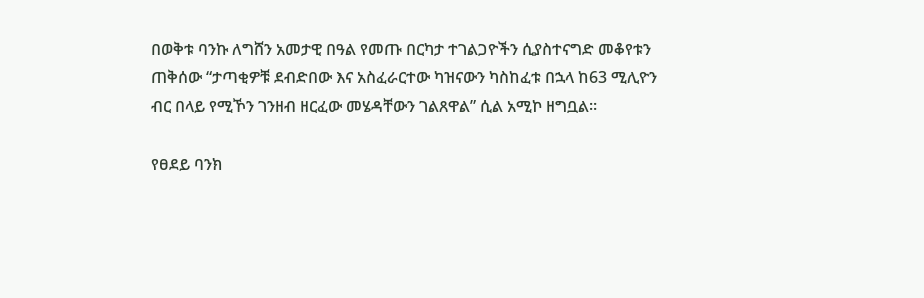በወቅቱ ባንኩ ለግሸን አመታዊ በዓል የመጡ በርካታ ተገልጋዮችን ሲያስተናግድ መቆየቱን ጠቅሰው “ታጣቂዎቹ ደብድበው እና አስፈራርተው ካዝናውን ካስከፈቱ በኋላ ከ63 ሚሊዮን ብር በላይ የሚኾን ገንዘብ ዘርፈው መሄዳቸውን ገልጸዋል” ሲል አሚኮ ዘግቧል።

የፀደይ ባንክ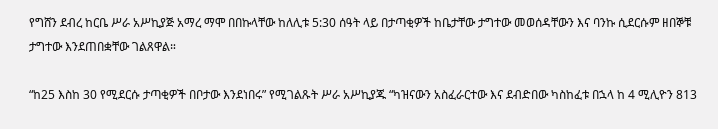የግሸን ደብረ ከርቤ ሥራ አሥኪያጅ አማረ ማሞ በበኩላቸው ከለሊቱ 5:30 ሰዓት ላይ በታጣቂዎች ከቤታቸው ታግተው መወሰዳቸውን እና ባንኩ ሲደርሱም ዘበኞቹ ታግተው እንደጠበቋቸው ገልጸዋል።

“ከ25 እስከ 30 የሚደርሱ ታጣቂዎች በቦታው እንደነበሩ” የሚገልጹት ሥራ አሥኪያጁ “ካዝናውን አስፈራርተው እና ደብድበው ካስከፈቱ በኋላ ከ 4 ሚሊዮን 813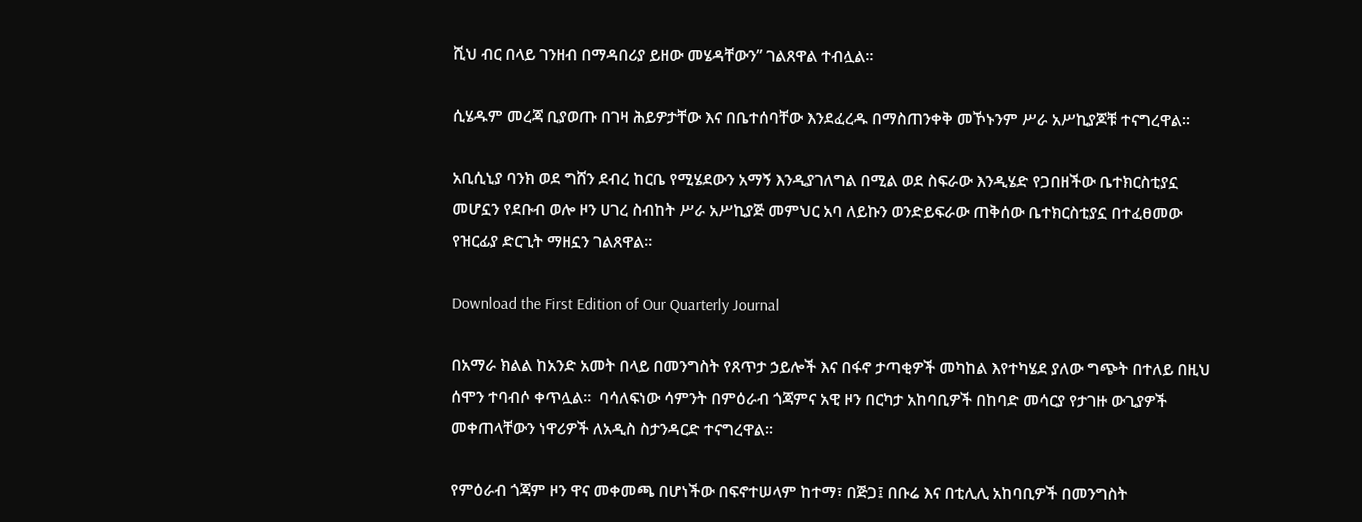ሺህ ብር በላይ ገንዘብ በማዳበሪያ ይዘው መሄዳቸውን” ገልጸዋል ተብሏል።

ሲሄዱም መረጃ ቢያወጡ በገዛ ሕይዎታቸው እና በቤተሰባቸው እንደፈረዱ በማስጠንቀቅ መኾኑንም ሥራ አሥኪያጆቹ ተናግረዋል።

አቢሲኒያ ባንክ ወደ ግሸን ደብረ ከርቤ የሚሄደውን አማኝ እንዲያገለግል በሚል ወደ ስፍራው እንዲሄድ የጋበዘችው ቤተክርስቲያኗ መሆኗን የደቡብ ወሎ ዞን ሀገረ ስብከት ሥራ አሥኪያጅ መምህር አባ ለይኩን ወንድይፍራው ጠቅሰው ቤተክርስቲያኗ በተፈፀመው የዝርፊያ ድርጊት ማዘኗን ገልጸዋል።

Download the First Edition of Our Quarterly Journal

በአማራ ክልል ከአንድ አመት በላይ በመንግስት የጸጥታ ኃይሎች እና በፋኖ ታጣቂዎች መካከል እየተካሄደ ያለው ግጭት በተለይ በዚህ ሰሞን ተባብሶ ቀጥሏል።  ባሳለፍነው ሳምንት በምዕራብ ጎጃምና አዊ ዞን በርካታ አከባቢዎች በከባድ መሳርያ የታገዙ ውጊያዎች መቀጠላቸውን ነዋሪዎች ለአዲስ ስታንዳርድ ተናግረዋል።

የምዕራብ ጎጃም ዞን ዋና መቀመጫ በሆነችው በፍኖተሠላም ከተማ፣ በጅጋ፤ በቡሬ እና በቲሊሊ አከባቢዎች በመንግስት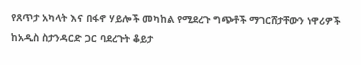የጸጥታ አካላት እና በፋኖ ሃይሎች መካከል የሚደረጉ ግጭቶች ማገርሸታቸውን ነዋሪዎች ከአዲስ ስታንዳርድ ጋር ባደረጉት ቆይታ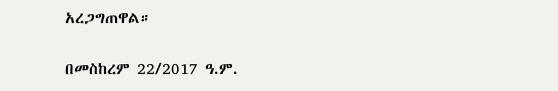አረጋግጠዋል።

በመስከረም 22/2017 ዓ.ም.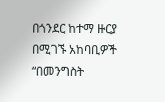በጎንደር ከተማ ዙርያ በሚገኙ አከባቢዎች “በመንግስት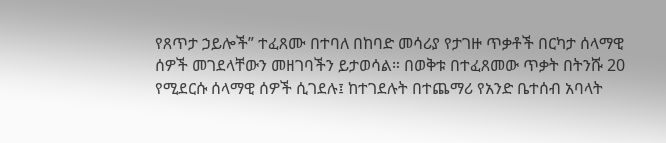የጸጥታ ኃይሎች” ተፈጸሙ በተባለ በከባድ መሳሪያ የታገዙ ጥቃቶች በርካታ ሰላማዊ ሰዎች መገደላቸውን መዘገባችን ይታወሳል። በወቅቱ በተፈጸመው ጥቃት በትንሹ 20 የሚደርሱ ሰላማዊ ሰዎች ሲገደሉ፤ ከተገደሉት በተጨማሪ የአንድ ቤተሰብ አባላት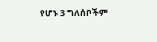የሆኑ 3 ግለሰቦችም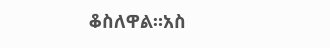ቆስለዋል።አስ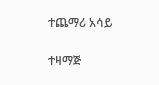ተጨማሪ አሳይ

ተዛማጅ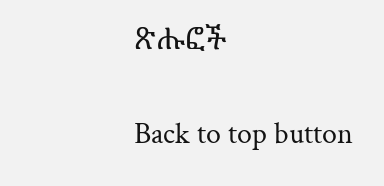ጽሑፎች

Back to top button